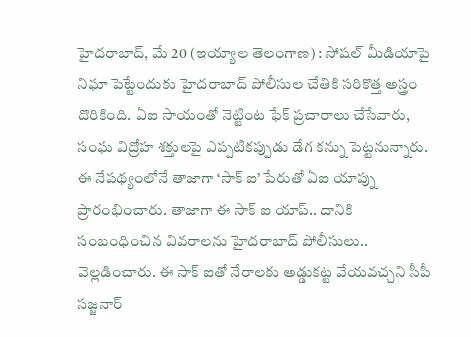హైదరాబాద్, మే 20 (ఇయ్యాల తెలంగాణ) : సోషల్ మీడియాపై నిఘా పెట్టేందుకు హైదరాబాద్ పోలీసుల చేతికి సరికొత్త అస్త్రం దొరికింది. ఏఐ సాయంతో నెట్టింట ఫేక్ ప్రచారాలు చేసేవారు, సంఘ విద్రోహ శక్తులపై ఎప్పటికప్పుడు డేగ కన్ను పెట్టనున్నారు. ఈ నేపథ్యంలోనే తాజాగా ‘సాక్ ఐ’ పేరుతో ఏఐ యాప్ను ప్రారంభించారు. తాజాగా ఈ సాక్ ఐ యాప్.. దానికి సంబంధించిన వివరాలను హైదరాబాద్ పోలీసులు.. వెల్లడించారు. ఈ సాక్ ఐతో నేరాలకు అడ్డుకట్ట వేయవచ్చని సీపీ సజ్జనార్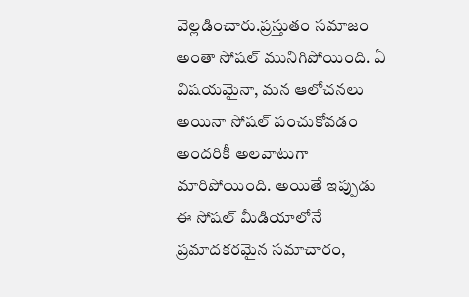వెల్లడించారు.ప్రస్తుతం సమాజం అంతా సోషల్ మునిగిపోయింది. ఏ విషయమైనా, మన ఆలోచనలు అయినా సోషల్ పంచుకోవడం అందరికీ అలవాటుగా మారిపోయింది. అయితే ఇప్పుడు ఈ సోషల్ మీడియాలోనే ప్రమాదకరమైన సమాచారం,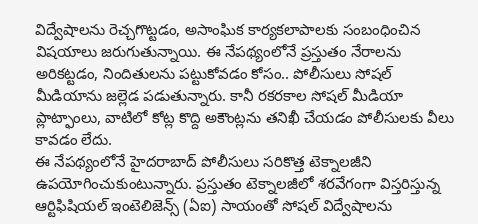విద్వేషాలను రెచ్చగొట్టడం, అసాంఘిక కార్యకలాపాలకు సంబంధించిన విషయాలు జరుగుతున్నాయి. ఈ నేపథ్యంలోనే ప్రస్తుతం నేరాలను అరికట్టడం, నిందితులను పట్టుకోవడం కోసం.. పోలీసులు సోషల్ మీడియాను జల్లెడ పడుతున్నారు. కానీ రకరకాల సోషల్ మీడియా ప్లాట్ఫాంలు, వాటిలో కోట్ల కొద్ది అకౌంట్లను తనిఖీ చేయడం పోలీసులకు వీలు కావడం లేదు.
ఈ నేపథ్యంలోనే హైదరాబాద్ పోలీసులు సరికొత్త టెక్నాలజీని ఉపయోగించుకుంటున్నారు. ప్రస్తుతం టెక్నాలజీలో శరవేగంగా విస్తరిస్తున్న ఆర్టిఫిషియల్ ఇంటెలిజెన్స్ (ఏఐ) సాయంతో సోషల్ విద్వేషాలను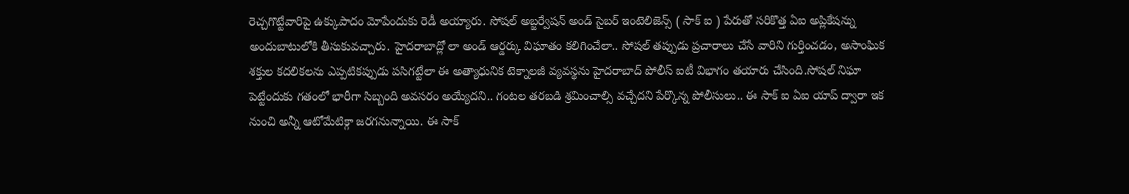రెచ్చగొట్టేవారిపై ఉక్కుపాదం మోపేందుకు రెడీ అయ్యారు. సోషల్ అబ్జర్వేషన్ అండ్ సైబర్ ఇంటెలిజెన్స్ ( సాక్ ఐ ) పేరుతో సరికొత్త ఏఐ అప్లికేషన్ను అందుబాటులోకి తీసుకువచ్చారు. హైదరాబాద్లో లా అండ్ ఆర్డర్కు విఘాతం కలిగించేలా.. సోషల్ తప్పుడు ప్రచారాలు చేసే వారిని గుర్తించడం, అసాంఘిక శక్తుల కదలికలను ఎప్పటికప్పుడు పసిగట్టేలా ఈ అత్యాధునిక టెక్నాలజీ వ్యవస్థను హైదరాబాద్ పోలీస్ ఐటీ విభాగం తయారు చేసింది.సోషల్ నిఘా పెట్టేందుకు గతంలో భారీగా సిబ్బంది అవసరం అయ్యేదని.. గంటల తరబడి శ్రమించాల్సి వచ్చేదని పేర్కొన్న పోలీసులు.. ఈ సాక్ ఐ ఏఐ యాప్ ద్వారా ఇక నుంచి అన్నీ ఆటోమేటిక్గా జరగనున్నాయి. ఈ సాక్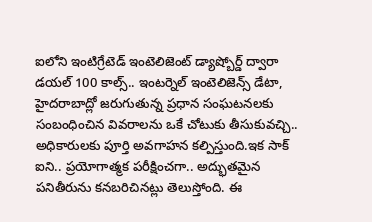ఐలోని ఇంటిగ్రేటెడ్ ఇంటెలిజెంట్ డ్యాష్బోర్డ్ ద్వారా డయల్ 100 కాల్స్.. ఇంటర్నెల్ ఇంటెలిజెన్స్ డేటా, హైదరాబాద్లో జరుగుతున్న ప్రధాన సంఘటనలకు సంబంధించిన వివరాలను ఒకే చోటుకు తీసుకువచ్చి.. అధికారులకు పూర్తి అవగాహన కల్పిస్తుంది.ఇక సాక్ ఐని.. ప్రయోగాత్మక పరీక్షించగా.. అద్భుతమైన పనితీరును కనబరిచినట్లు తెలుస్తోంది. ఈ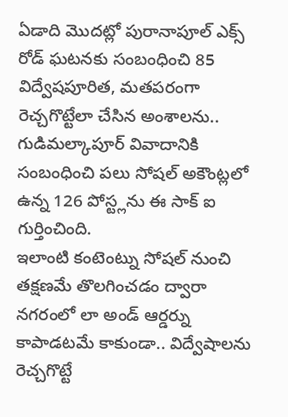ఏడాది మొదట్లో పురానాపూల్ ఎక్స్ రోడ్ ఘటనకు సంబంధించి 85 విద్వేషపూరిత, మతపరంగా రెచ్చగొట్టేలా చేసిన అంశాలను.. గుడిమల్కాపూర్ వివాదానికి సంబంధించి పలు సోషల్ అకౌంట్లలో ఉన్న 126 పోస్ట్లను ఈ సాక్ ఐ గుర్తించింది.
ఇలాంటి కంటెంట్ను సోషల్ నుంచి తక్షణమే తొలగించడం ద్వారా నగరంలో లా అండ్ ఆర్డర్ను కాపాడటమే కాకుండా.. విద్వేషాలను రెచ్చగొట్టే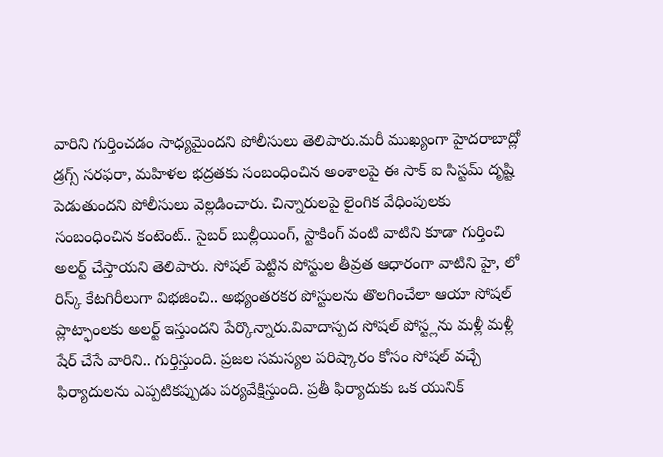వారిని గుర్తించడం సాధ్యమైందని పోలీసులు తెలిపారు.మరీ ముఖ్యంగా హైదరాబాద్లో డ్రగ్స్ సరఫరా, మహిళల భద్రతకు సంబంధించిన అంశాలపై ఈ సాక్ ఐ సిస్టమ్ దృష్టి పెడుతుందని పోలీసులు వెల్లడించారు. చిన్నారులపై లైంగిక వేధింపులకు సంబంధించిన కంటెంట్.. సైబర్ బుల్లీయింగ్, స్టాకింగ్ వంటి వాటిని కూడా గుర్తించి అలర్ట్ చేస్తాయని తెలిపారు. సోషల్ పెట్టిన పోస్టుల తీవ్రత ఆధారంగా వాటిని హై, లో రిస్క్ కేటగిరీలుగా విభజించి.. అభ్యంతరకర పోస్టులను తొలగించేలా ఆయా సోషల్ ప్లాట్ఫాంలకు అలర్ట్ ఇస్తుందని పేర్కొన్నారు.వివాదాస్పద సోషల్ పోస్ట్లను మళ్లీ మళ్లీ షేర్ చేసే వారిని.. గుర్తిస్తుంది. ప్రజల సమస్యల పరిష్కారం కోసం సోషల్ వచ్చే ఫిర్యాదులను ఎప్పటికప్పుడు పర్యవేక్షిస్తుంది. ప్రతీ ఫిర్యాదుకు ఒక యునిక్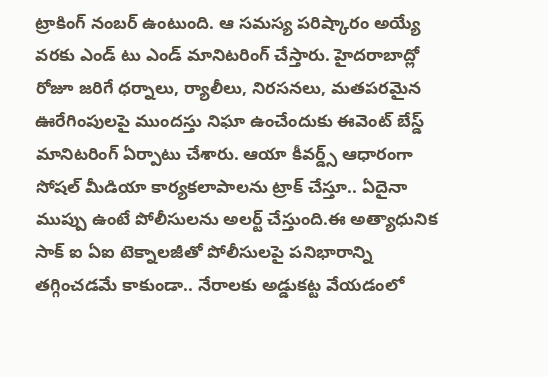ట్రాకింగ్ నంబర్ ఉంటుంది. ఆ సమస్య పరిష్కారం అయ్యే వరకు ఎండ్ టు ఎండ్ మానిటరింగ్ చేస్తారు. హైదరాబాద్లో రోజూ జరిగే ధర్నాలు, ర్యాలీలు, నిరసనలు, మతపరమైన ఊరేగింపులపై ముందస్తు నిఘా ఉంచేందుకు ఈవెంట్ బేస్డ్ మానిటరింగ్ ఏర్పాటు చేశారు. ఆయా కీవర్డ్స్ ఆధారంగా సోషల్ మీడియా కార్యకలాపాలను ట్రాక్ చేస్తూ.. ఏదైనా ముప్పు ఉంటే పోలీసులను అలర్ట్ చేస్తుంది.ఈ అత్యాధునిక సాక్ ఐ ఏఐ టెక్నాలజీతో పోలీసులపై పనిభారాన్ని తగ్గించడమే కాకుండా.. నేరాలకు అడ్డుకట్ట వేయడంలో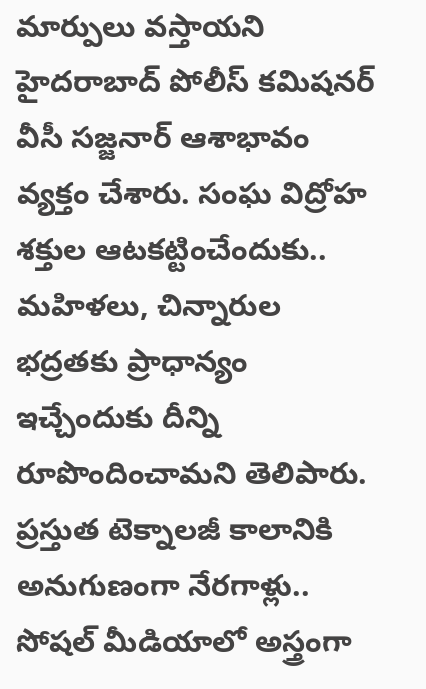మార్పులు వస్తాయని హైదరాబాద్ పోలీస్ కమిషనర్ వీసీ సజ్జనార్ ఆశాభావం వ్యక్తం చేశారు. సంఘ విద్రోహ శక్తుల ఆటకట్టించేందుకు.. మహిళలు, చిన్నారుల భద్రతకు ప్రాధాన్యం ఇచ్చేందుకు దీన్ని రూపొందించామని తెలిపారు. ప్రస్తుత టెక్నాలజీ కాలానికి అనుగుణంగా నేరగాళ్లు.. సోషల్ మీడియాలో అస్త్రంగా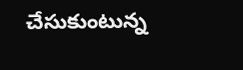చేసుకుంటున్న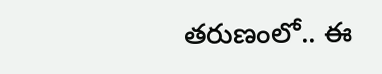తరుణంలో.. ఈ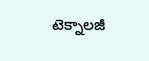టెక్నాలజీ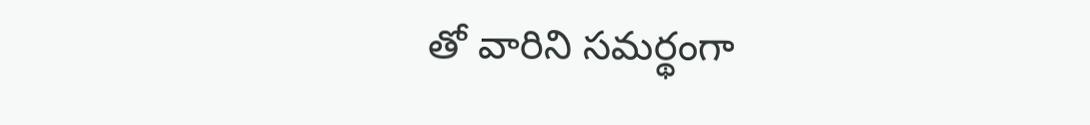తో వారిని సమర్థంగా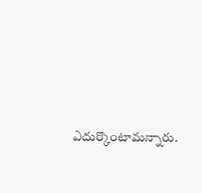ఎదుర్కొంటామన్నారు.